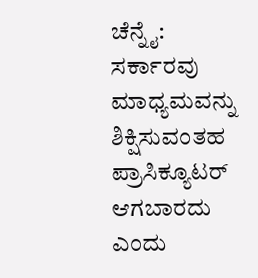ಚೆನ್ನೈ: ಸರ್ಕಾರವು ಮಾಧ್ಯಮವನ್ನು ಶಿಕ್ಷಿಸುವಂತಹ ಪ್ರಾಸಿಕ್ಯೂಟರ್ ಆಗಬಾರದು ಎಂದು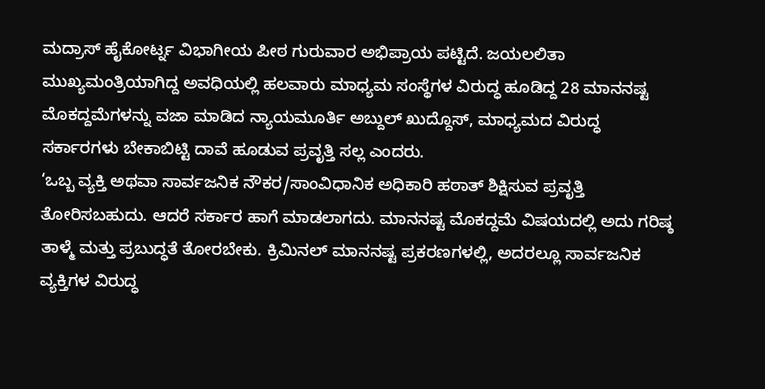ಮದ್ರಾಸ್ ಹೈಕೋರ್ಟ್ನ ವಿಭಾಗೀಯ ಪೀಠ ಗುರುವಾರ ಅಭಿಪ್ರಾಯ ಪಟ್ಟಿದೆ. ಜಯಲಲಿತಾ ಮುಖ್ಯಮಂತ್ರಿಯಾಗಿದ್ದ ಅವಧಿಯಲ್ಲಿ ಹಲವಾರು ಮಾಧ್ಯಮ ಸಂಸ್ಥೆಗಳ ವಿರುದ್ಧ ಹೂಡಿದ್ದ 28 ಮಾನನಷ್ಟ ಮೊಕದ್ದಮೆಗಳನ್ನು ವಜಾ ಮಾಡಿದ ನ್ಯಾಯಮೂರ್ತಿ ಅಬ್ದುಲ್ ಖುದ್ದೊಸ್, ಮಾಧ್ಯಮದ ವಿರುದ್ಧ ಸರ್ಕಾರಗಳು ಬೇಕಾಬಿಟ್ಟಿ ದಾವೆ ಹೂಡುವ ಪ್ರವೃತ್ತಿ ಸಲ್ಲ ಎಂದರು.
‘ಒಬ್ಬ ವ್ಯಕ್ತಿ ಅಥವಾ ಸಾರ್ವಜನಿಕ ನೌಕರ/ಸಾಂವಿಧಾನಿಕ ಅಧಿಕಾರಿ ಹಠಾತ್ ಶಿಕ್ಷಿಸುವ ಪ್ರವೃತ್ತಿ ತೋರಿಸಬಹುದು. ಆದರೆ ಸರ್ಕಾರ ಹಾಗೆ ಮಾಡಲಾಗದು. ಮಾನನಷ್ಟ ಮೊಕದ್ದಮೆ ವಿಷಯದಲ್ಲಿ ಅದು ಗರಿಷ್ಠ ತಾಳ್ಮೆ ಮತ್ತು ಪ್ರಬುದ್ಧತೆ ತೋರಬೇಕು. ಕ್ರಿಮಿನಲ್ ಮಾನನಷ್ಟ ಪ್ರಕರಣಗಳಲ್ಲಿ, ಅದರಲ್ಲೂ ಸಾರ್ವಜನಿಕ ವ್ಯಕ್ತಿಗಳ ವಿರುದ್ಧ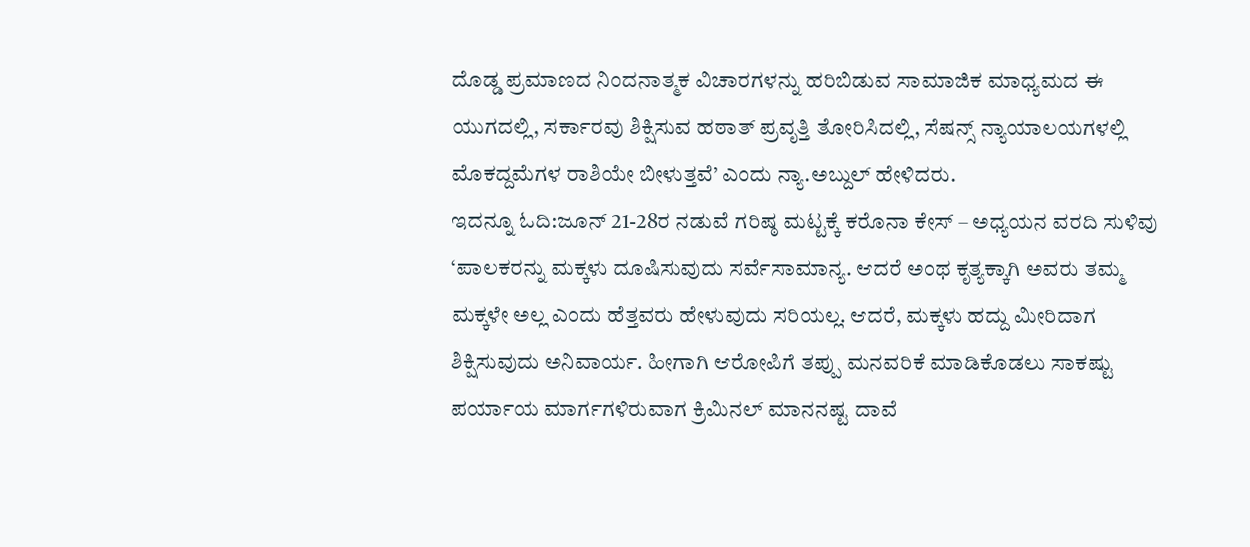ದೊಡ್ಡ ಪ್ರಮಾಣದ ನಿಂದನಾತ್ಮಕ ವಿಚಾರಗಳನ್ನು ಹರಿಬಿಡುವ ಸಾಮಾಜಿಕ ಮಾಧ್ಯಮದ ಈ ಯುಗದಲ್ಲಿ, ಸರ್ಕಾರವು ಶಿಕ್ಷಿಸುವ ಹಠಾತ್ ಪ್ರವೃತ್ತಿ ತೋರಿಸಿದಲ್ಲಿ, ಸೆಷನ್ಸ್ ನ್ಯಾಯಾಲಯಗಳಲ್ಲಿ ಮೊಕದ್ದಮೆಗಳ ರಾಶಿಯೇ ಬೀಳುತ್ತವೆ’ ಎಂದು ನ್ಯಾ.ಅಬ್ದುಲ್ ಹೇಳಿದರು.
ಇದನ್ನೂ ಓದಿ:ಜೂನ್ 21-28ರ ನಡುವೆ ಗರಿಷ್ಠ ಮಟ್ಟಕ್ಕೆ ಕರೊನಾ ಕೇಸ್ – ಅಧ್ಯಯನ ವರದಿ ಸುಳಿವು
‘ಪಾಲಕರನ್ನು ಮಕ್ಕಳು ದೂಷಿಸುವುದು ಸರ್ವೆಸಾಮಾನ್ಯ. ಆದರೆ ಅಂಥ ಕೃತ್ಯಕ್ಕಾಗಿ ಅವರು ತಮ್ಮ ಮಕ್ಕಳೇ ಅಲ್ಲ ಎಂದು ಹೆತ್ತವರು ಹೇಳುವುದು ಸರಿಯಲ್ಲ. ಆದರೆ, ಮಕ್ಕಳು ಹದ್ದು ಮೀರಿದಾಗ ಶಿಕ್ಷಿಸುವುದು ಅನಿವಾರ್ಯ. ಹೀಗಾಗಿ ಆರೋಪಿಗೆ ತಪ್ಪು ಮನವರಿಕೆ ಮಾಡಿಕೊಡಲು ಸಾಕಷ್ಟು ಪರ್ಯಾಯ ಮಾರ್ಗಗಳಿರುವಾಗ ಕ್ರಿಮಿನಲ್ ಮಾನನಷ್ಟ ದಾವೆ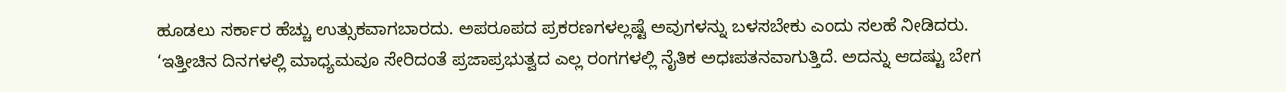ಹೂಡಲು ಸರ್ಕಾರ ಹೆಚ್ಚು ಉತ್ಸುಕವಾಗಬಾರದು. ಅಪರೂಪದ ಪ್ರಕರಣಗಳಲ್ಲಷ್ಟೆ ಅವುಗಳನ್ನು ಬಳಸಬೇಕು ಎಂದು ಸಲಹೆ ನೀಡಿದರು.
‘ಇತ್ತೀಚಿನ ದಿನಗಳಲ್ಲಿ ಮಾಧ್ಯಮವೂ ಸೇರಿದಂತೆ ಪ್ರಜಾಪ್ರಭುತ್ವದ ಎಲ್ಲ ರಂಗಗಳಲ್ಲಿ ನೈತಿಕ ಅಧಃಪತನವಾಗುತ್ತಿದೆ. ಅದನ್ನು ಆದಷ್ಟು ಬೇಗ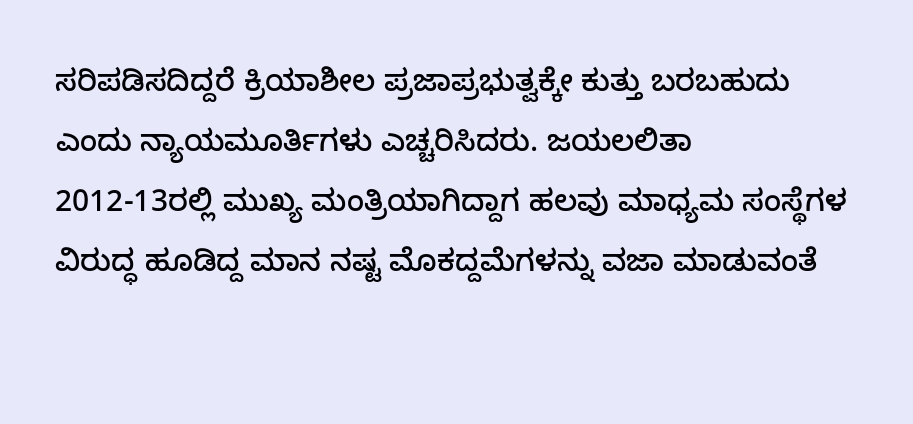ಸರಿಪಡಿಸದಿದ್ದರೆ ಕ್ರಿಯಾಶೀಲ ಪ್ರಜಾಪ್ರಭುತ್ವಕ್ಕೇ ಕುತ್ತು ಬರಬಹುದು ಎಂದು ನ್ಯಾಯಮೂರ್ತಿಗಳು ಎಚ್ಚರಿಸಿದರು. ಜಯಲಲಿತಾ 2012-13ರಲ್ಲಿ ಮುಖ್ಯ ಮಂತ್ರಿಯಾಗಿದ್ದಾಗ ಹಲವು ಮಾಧ್ಯಮ ಸಂಸ್ಥೆಗಳ ವಿರುದ್ಧ ಹೂಡಿದ್ದ ಮಾನ ನಷ್ಟ ಮೊಕದ್ದಮೆಗಳನ್ನು ವಜಾ ಮಾಡುವಂತೆ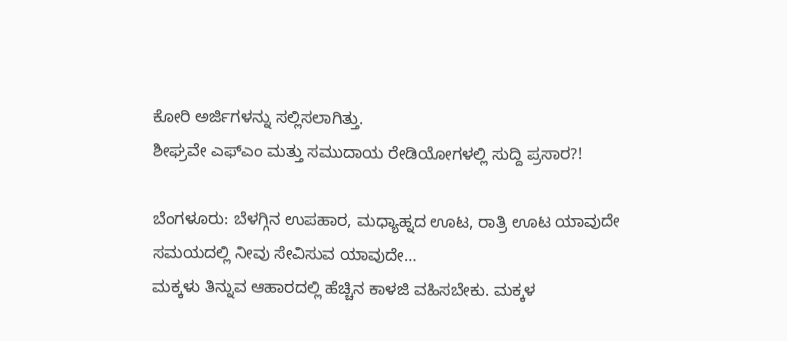ಕೋರಿ ಅರ್ಜಿಗಳನ್ನು ಸಲ್ಲಿಸಲಾಗಿತ್ತು.
ಶೀಘ್ರವೇ ಎಫ್ಎಂ ಮತ್ತು ಸಮುದಾಯ ರೇಡಿಯೋಗಳಲ್ಲಿ ಸುದ್ದಿ ಪ್ರಸಾರ?!

ಬೆಂಗಳೂರು: ಬೆಳಗ್ಗಿನ ಉಪಹಾರ, ಮಧ್ಯಾಹ್ನದ ಊಟ, ರಾತ್ರಿ ಊಟ ಯಾವುದೇ ಸಮಯದಲ್ಲಿ ನೀವು ಸೇವಿಸುವ ಯಾವುದೇ…
ಮಕ್ಕಳು ತಿನ್ನುವ ಆಹಾರದಲ್ಲಿ ಹೆಚ್ಚಿನ ಕಾಳಜಿ ವಹಿಸಬೇಕು. ಮಕ್ಕಳ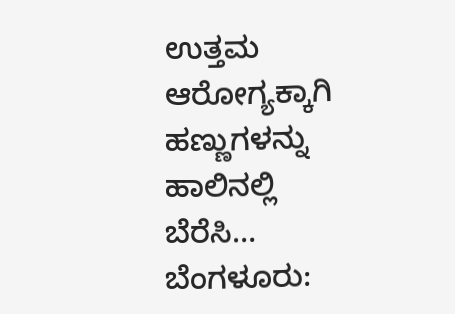ಉತ್ತಮ ಆರೋಗ್ಯಕ್ಕಾಗಿ ಹಣ್ಣುಗಳನ್ನು ಹಾಲಿನಲ್ಲಿ ಬೆರೆಸಿ…
ಬೆಂಗಳೂರು: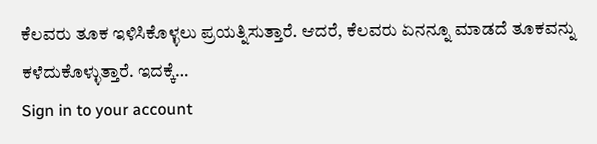ಕೆಲವರು ತೂಕ ಇಳಿಸಿಕೊಳ್ಳಲು ಪ್ರಯತ್ನಿಸುತ್ತಾರೆ. ಆದರೆ, ಕೆಲವರು ಏನನ್ನೂ ಮಾಡದೆ ತೂಕವನ್ನು ಕಳೆದುಕೊಳ್ಳುತ್ತಾರೆ. ಇದಕ್ಕೆ…
Sign in to your account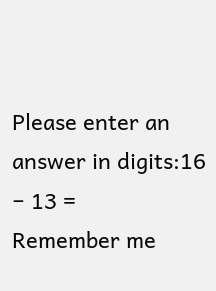Please enter an answer in digits:16 − 13 =
Remember me